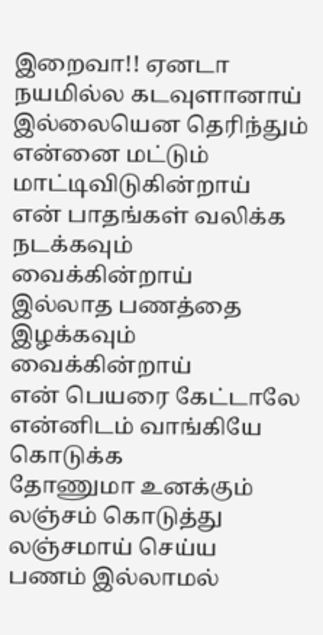இறைவா!! ஏனடா
நயமில்ல கடவுளானாய்
இல்லையென தெரிந்தும்
என்னை மட்டும்
மாட்டிவிடுகின்றாய்
என் பாதங்கள் வலிக்க
நடக்கவும் வைக்கின்றாய்
இல்லாத பணத்தை
இழக்கவும் வைக்கின்றாய்
என் பெயரை கேட்டாலே
என்னிடம் வாங்கியே கொடுக்க
தோணுமா உனக்கும்
லஞ்சம் கொடுத்து
லஞ்சமாய் செய்ய
பணம் இல்லாமல்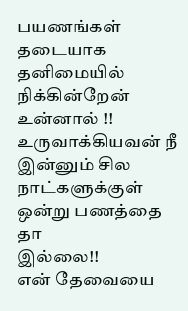பயணங்கள் தடையாக
தனிமையில் நிக்கின்றேன்
உன்னால் !!
உருவாக்கியவன் நீ
இன்னும் சில நாட்களுக்குள்
ஒன்று பணத்தை தா
இல்லை!!
என் தேவையை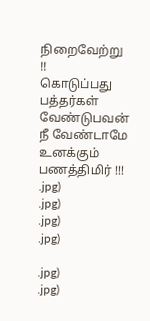நிறைவேற்று !!
கொடுப்பது பத்தர்கள்
வேண்டுபவன் நீ வேண்டாமே
உனக்கும் பணத்திமிர் !!!
.jpg)
.jpg)
.jpg)
.jpg)

.jpg)
.jpg)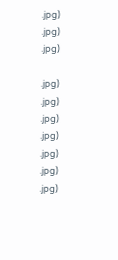.jpg)
.jpg)
.jpg)

.jpg)
.jpg)
.jpg)
.jpg)
.jpg)
.jpg)
.jpg)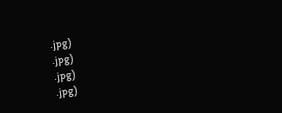.jpg)
.jpg)
.jpg)
.jpg)